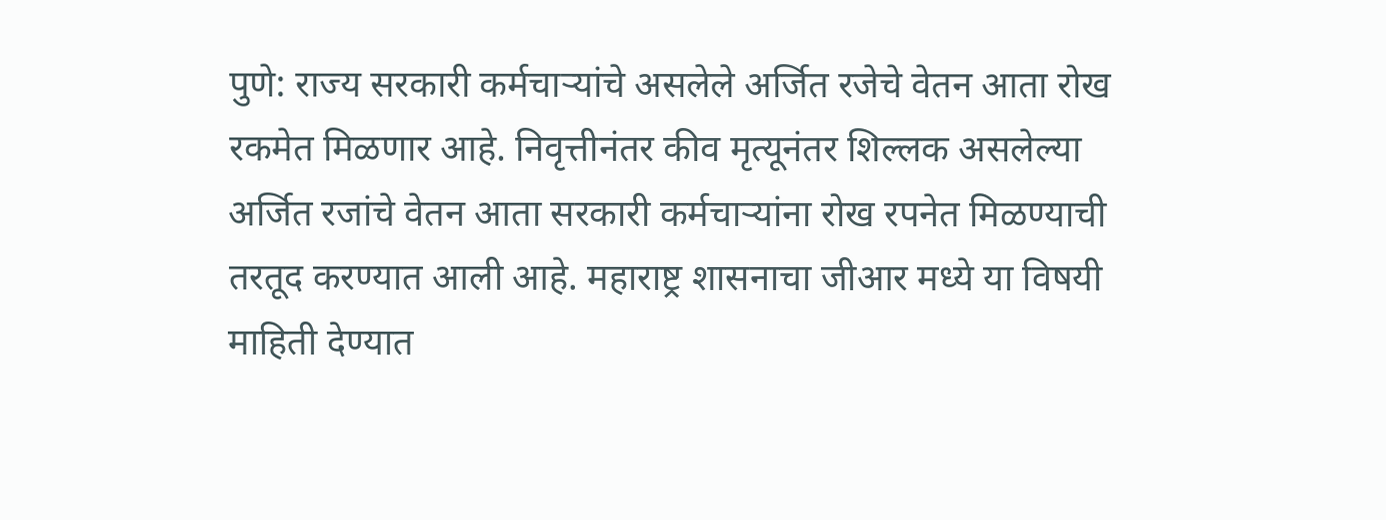पुणे: राज्य सरकारी कर्मचाऱ्यांचे असलेले अर्जित रजेचे वेतन आता रोख रकमेत मिळणार आहे. निवृत्तीनंतर कीव मृत्यूनंतर शिल्लक असलेल्या अर्जित रजांचे वेतन आता सरकारी कर्मचाऱ्यांना रोख रपनेत मिळण्याची तरतूद करण्यात आली आहे. महाराष्ट्र शासनाचा जीआर मध्ये या विषयी माहिती देण्यात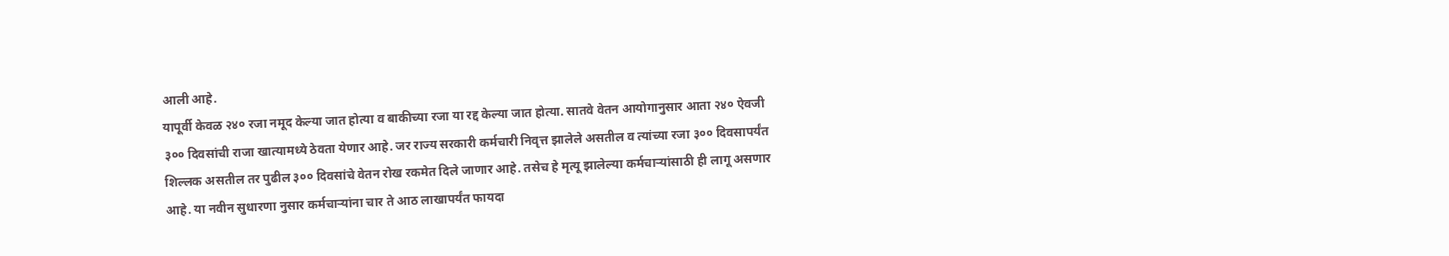आली आहे.
यापूर्वी केवळ २४० रजा नमूद केल्या जात होत्या व बाकीच्या रजा या रद्द केल्या जात होत्या. सातवे वेतन आयोगानुसार आता २४० ऐवजी ३०० दिवसांची राजा खात्यामध्ये ठेवता येणार आहे. जर राज्य सरकारी कर्मचारी निवृत्त झालेले असतील व त्यांच्या रजा ३०० दिवसापर्यंत शिल्लक असतील तर पुढील ३०० दिवसांचे वेतन रोख रकमेत दिले जाणार आहे. तसेच हे मृत्यू झालेल्या कर्मचाऱ्यांसाठी ही लागू असणार आहे. या नवीन सुधारणा नुसार कर्मचाऱ्यांना चार ते आठ लाखापर्यंत फायदा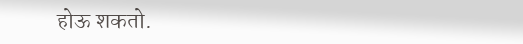होऊ शकतो.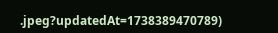.jpeg?updatedAt=1738389470789)